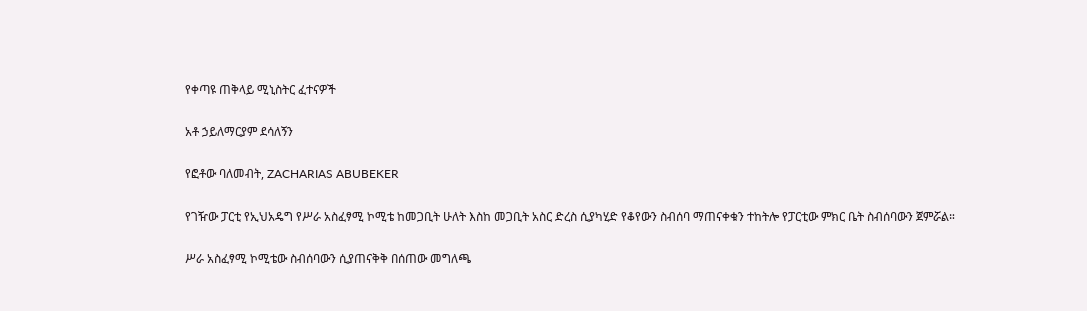የቀጣዩ ጠቅላይ ሚኒስትር ፈተናዎች

አቶ ኃይለማርያም ደሳለኝን

የፎቶው ባለመብት, ZACHARIAS ABUBEKER

የገዥው ፓርቲ የኢህአዴግ የሥራ አስፈፃሚ ኮሚቴ ከመጋቢት ሁለት እስከ መጋቢት አስር ድረስ ሲያካሂድ የቆየውን ስብሰባ ማጠናቀቁን ተከትሎ የፓርቲው ምክር ቤት ስብሰባውን ጀምሯል።

ሥራ አስፈፃሚ ኮሚቴው ስብሰባውን ሲያጠናቅቅ በሰጠው መግለጫ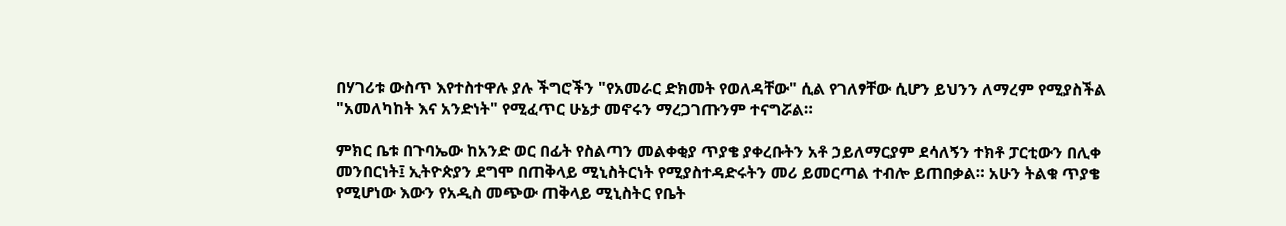በሃገሪቱ ውስጥ እየተስተዋሉ ያሉ ችግሮችን "የአመራር ድክመት የወለዳቸው" ሲል የገለፃቸው ሲሆን ይህንን ለማረም የሚያስችል "አመለካከት እና አንድነት" የሚፈጥር ሁኔታ መኖሩን ማረጋገጡንም ተናግሯል።

ምክር ቤቱ በጉባኤው ከአንድ ወር በፊት የስልጣን መልቀቂያ ጥያቄ ያቀረቡትን አቶ ኃይለማርያም ደሳለኝን ተክቶ ፓርቲውን በሊቀ መንበርነት፤ ኢትዮጵያን ደግሞ በጠቅላይ ሚኒስትርነት የሚያስተዳድሩትን መሪ ይመርጣል ተብሎ ይጠበቃል። አሁን ትልቁ ጥያቄ የሚሆነው እውን የአዲስ መጭው ጠቅላይ ሚኒስትር የቤት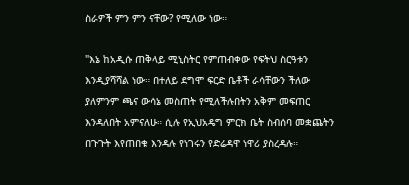ስራዎች ምን ምን ናቸው? የሚለው ነው።

"እኔ ከአዲሱ ጠቅላይ ሚኒስትር የምጠብቀው የፍትህ ስርዓቱን እንዲያሻሻል ነው። በተለይ ደግሞ ፍርድ ቤቶች ራሳቸውን ችለው ያለምንም ጫና ውሳኔ መስጠት የሚለችሉበትን አቅም መፍጠር እንዳለበት አምናለሁ። ሲሉ የኢህአዴግ ምርክ ቤት ስብሰባ መቋጨትን በጉጉት እየጠበቁ እንዳሉ የነገሩን የድሬዳዋ ነዋሪ ያስረዳሉ።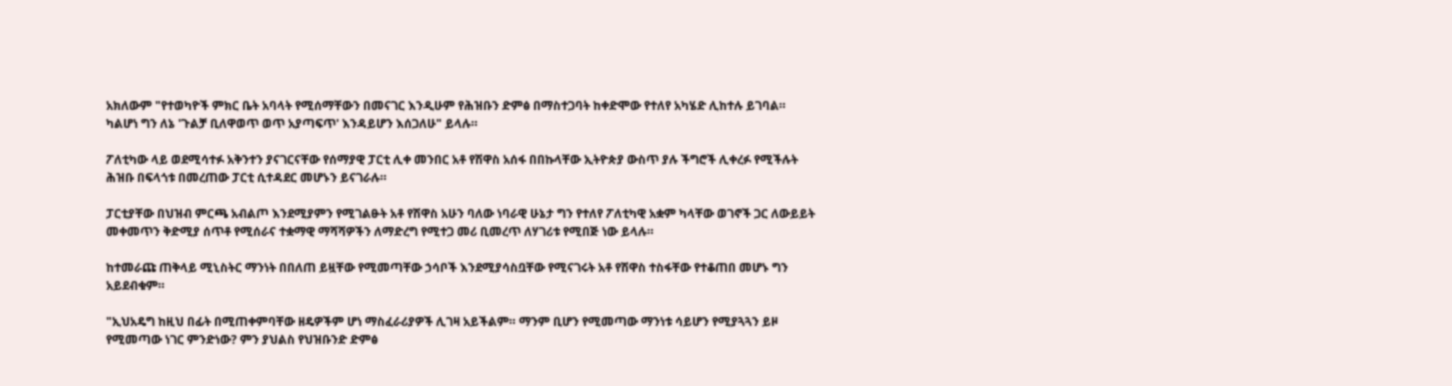አክለውም "የተወካዮች ምክር ቤት አባላት የሚሰማቸውን በመናገር እንዲሁም የሕዝቡን ድምፅ በማስተጋባት ከቀድሞው የተለየ አካሄድ ሊከተሉ ይገባል። ካልሆነ ግን ለኔ 'ጉልቻ ቢለዋወጥ ወጥ አያጣፍጥ' እንዳይሆን እሰጋለሁ" ይላሉ።

ፖለቲካው ላይ ወደሚሳተፉ አቅንተን ያናገርናቸው የሰማያዊ ፓርቲ ሊቀ መንበር አቶ የሽዋስ አሰፋ በበኩላቸው ኢትዮጵያ ውስጥ ያሉ ችግሮች ሊቀረፉ የሚችሉት ሕዝቡ በፍላጎቱ በመረጠው ፓርቲ ሲተዳደር መሆኑን ይናገራሉ።

ፓርቲያቸው በህዝብ ምርጫ አብልጦ እንደሚያምን የሚገልፁት አቶ የሽዋስ አሁን ባለው ነባራዊ ሁኔታ ግን የተለየ ፖለቲካዊ አቋም ካላቸው ወገኖች ጋር ለውይይት መቀመጥን ቅድሚያ ሰጥቶ የሚሰራና ተቋማዊ ማሻሻዎችን ለማድረግ የሚተጋ መሪ ቢመረጥ ለሃገሪቱ የሚበጅ ነው ይላሉ።

ከተመራጩ ጠቅላይ ሚኒስትር ማንነት በበለጠ ይዟቸው የሚመጣቸው ኃሳቦች እንደሚያሳስቧቸው የሚናገሩት አቶ የሽዋስ ተስፋቸው የተቆጠበ መሆኑ ግን አይደብቁም።

"ኢህአዴግ ከዚህ በፊት በሚጠቀምባቸው ዘዴዎችም ሆነ ማስፈራሪያዎች ሊገዛ አይችልም። ማንም ቢሆን የሚመጣው ማንነቱ ሳይሆን የሚያጓጓን ይዞ የሚመጣው ነገር ምንድነው? ምን ያህልስ የህዝቡንድ ድምፅ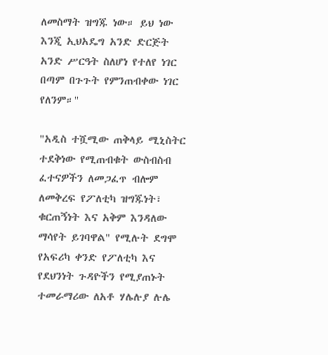ለመስማት ዝግጁ ነው። ይህ ነው እንጂ ኢህአዴግ አንድ ድርጅት አንድ ሥርዓት ስለሆነ የተለየ ነገር በጣም በጉጉት የምንጠብቀው ነገር የለንም።"

"አዲስ ተሿሚው ጠቅላይ ሚኒስትር ተደቅነው የሚጠብቁት ውስብስብ ፈተናዎችን ለመጋፈጥ ብሎም ለመቅረፍ የፖለቲካ ዝግጁነት፣ ቁርጠኝነት እና አቅም እንዳለው ማሳየት ይገባዋል" የሚሉት ደግሞ የአፍሪካ ቀንድ የፖለቲካ እና የደህንነት ጉዳዮችን የሚያጠኑት ተመራማሪው ለአቶ ሃሌሉያ ሉሌ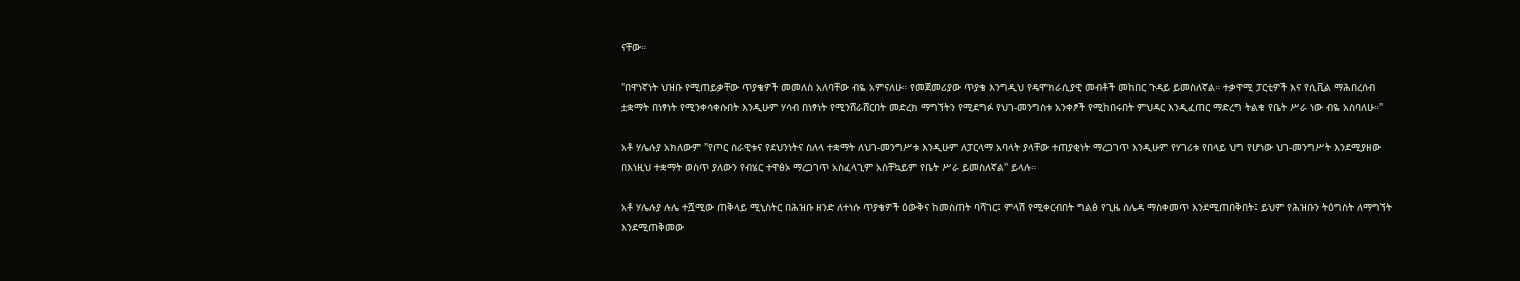ናቸው።

"በዋነኛነት ህዝቡ የሚጠይቃቸው ጥያቄዎች መመለስ አለባቸው ብዬ አምናለሁ። የመጀመሪያው ጥያቄ እንግዲህ የዴሞክራሲያዊ መብቶች መከበር ጉዳይ ይመስለኛል። ተቃዋሚ ፓርቲዎች እና የሲቪል ማሕበረሰብ ቷቋማት በነፃነት የሚንቀሳቀሱበት እንዲሁም ሃሳብ በነፃነት የሚንሸራሸርበት መድረክ ማግኘትን የሚደግፉ የህገ-መንግስቱ አንቀፆች የሚከበሩበት ምህዳር እንዲፈጠር ማድረግ ትልቁ የቤት ሥራ ነው ብዬ አስባለሁ።"

አቶ ሃሌሉያ አክለውም "የጦር ሰራዊቱና የደህንነትና ስለላ ተቋማት ለህገ-መንግሥቱ እንዲሁም ለፓርላማ አባላት ያላቸው ተጠያቂነት ማረጋገጥ እንዲሁም የሃገሪቱ የበላይ ህግ የሆነው ህገ-መንግሥት እንደሚያዘው በእነዚህ ተቋማት ወስጥ ያለውን የብሄር ተዋፅኦ ማረጋገጥ አስፈላጊም አስቸኳይም የቤት ሥራ ይመስለኛል" ይላሉ።

አቶ ሃሌሉያ ሉሌ ተሿሚው ጠቅላይ ሚኒስትር በሕዝቡ ዘንድ ለተነሱ ጥያቄዎች ዕውቅና ከመስጠት ባሻገር፤ ምላሽ የሚቀርብበት ግልፅ የጊዜ ሰሌዳ ማስቀመጥ እንደሚጠበቅበት፤ ይህም የሕዝቡን ትዕግስት ለማግኘት እንደሚጠቅመው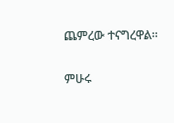ጨምረው ተናግረዋል።

ምሁሩ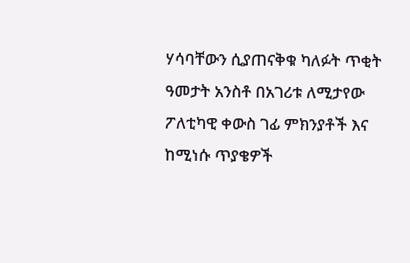ሃሳባቸውን ሲያጠናቅቁ ካለፉት ጥቂት ዓመታት አንስቶ በአገሪቱ ለሚታየው ፖለቲካዊ ቀውስ ገፊ ምክንያቶች እና ከሚነሱ ጥያቄዎች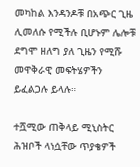መካከል እንዳንዶቹ በአጭር ጊዜ ሊመለሱ የሚችሉ ቢሆኑም ሌሎቹ ደግሞ ዘለግ ያለ ጊዜን የሚሹ መዋቅራዊ መፍትሄዎችን ይፈልጋሉ ይላሉ።

ተሿሚው ጠቅላይ ሚኒስትር ሕዝቦች ላነሷቸው ጥያቄዎች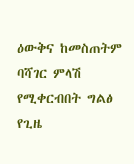ዕውቅና ከመስጠትም ባሻገር ምላሽ የሚቀርብበት ግልፅ የጊዜ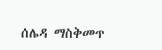ሰሌዳ ማስቅመጥ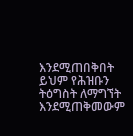እንደሚጠበቅበት ይህም የሕዝቡን ትዕግስት ለማግኘት እንደሚጠቅመውም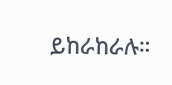ይከራከራሉ።